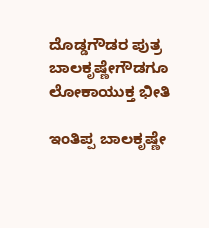ದೊಡ್ಡಗೌಡರ ಪುತ್ರ ಬಾಲಕೃಷ್ಣೇಗೌಡಗೂ ಲೋಕಾಯುಕ್ತ ಭೀತಿ

ಇಂತಿಪ್ಪ ಬಾಲಕೃಷ್ಣೇ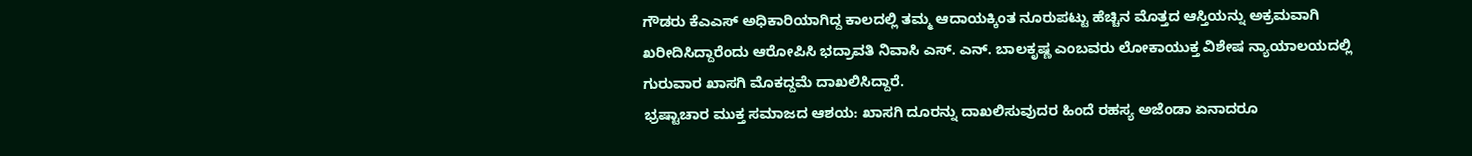ಗೌಡರು ಕೆಎಎಸ್ ಅಧಿಕಾರಿಯಾಗಿದ್ದ ಕಾಲದಲ್ಲಿ ತಮ್ಮ ಆದಾಯಕ್ಕಿಂತ ನೂರುಪಟ್ಟು ಹೆಚ್ಚಿನ ಮೊತ್ತದ ಆಸ್ತಿಯನ್ನು ಅಕ್ರಮವಾಗಿ ಖರೀದಿಸಿದ್ದಾರೆಂದು ಆರೋಪಿಸಿ ಭದ್ರಾವತಿ ನಿವಾಸಿ ಎಸ್. ಎನ್. ಬಾಲಕೃಷ್ಣ ಎಂಬವರು ಲೋಕಾಯುಕ್ತ ವಿಶೇಷ ನ್ಯಾಯಾಲಯದಲ್ಲಿ ಗುರುವಾರ ಖಾಸಗಿ ಮೊಕದ್ದಮೆ ದಾಖಲಿಸಿದ್ದಾರೆ.
ಭ್ರಷ್ಟಾಚಾರ ಮುಕ್ತ ಸಮಾಜದ ಆಶಯ: ಖಾಸಗಿ ದೂರನ್ನು ದಾಖಲಿಸುವುದರ ಹಿಂದೆ ರಹಸ್ಯ ಅಜೆಂಡಾ ಏನಾದರೂ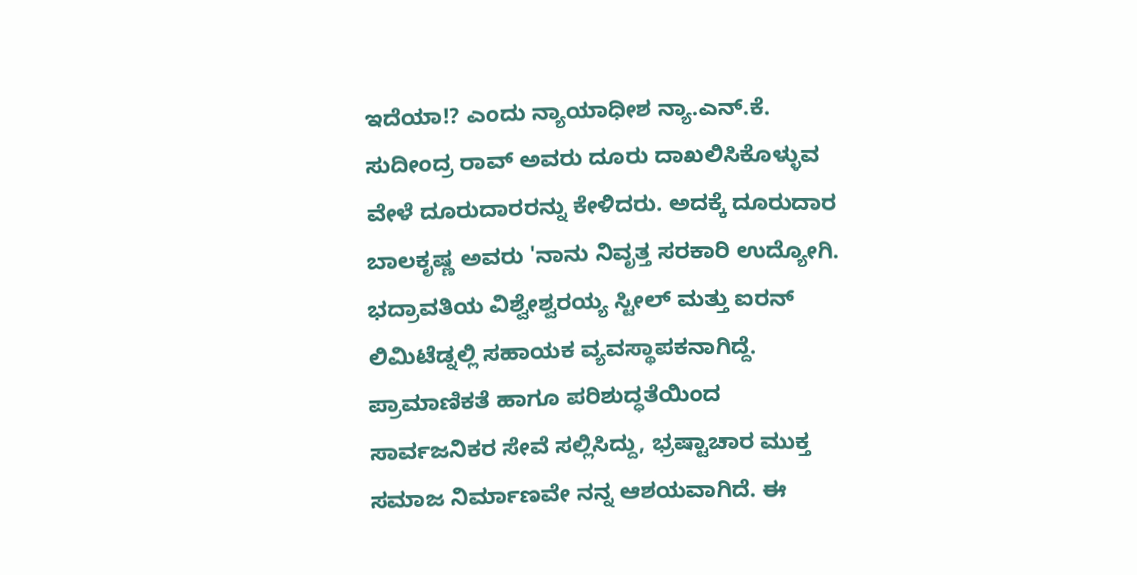ಇದೆಯಾ!? ಎಂದು ನ್ಯಾಯಾಧೀಶ ನ್ಯಾ.ಎನ್.ಕೆ. ಸುದೀಂದ್ರ ರಾವ್ ಅವರು ದೂರು ದಾಖಲಿಸಿಕೊಳ್ಳುವ ವೇಳೆ ದೂರುದಾರರನ್ನು ಕೇಳಿದರು. ಅದಕ್ಕೆ ದೂರುದಾರ ಬಾಲಕೃಷ್ಣ ಅವರು 'ನಾನು ನಿವೃತ್ತ ಸರಕಾರಿ ಉದ್ಯೋಗಿ. ಭದ್ರಾವತಿಯ ವಿಶ್ವೇಶ್ವರಯ್ಯ ಸ್ಟೀಲ್ ಮತ್ತು ಐರನ್ ಲಿಮಿಟೆಡ್ನಲ್ಲಿ ಸಹಾಯಕ ವ್ಯವಸ್ಥಾಪಕನಾಗಿದ್ದೆ. ಪ್ರಾಮಾಣಿಕತೆ ಹಾಗೂ ಪರಿಶುದ್ಧತೆಯಿಂದ ಸಾರ್ವಜನಿಕರ ಸೇವೆ ಸಲ್ಲಿಸಿದ್ದು, ಭ್ರಷ್ಟಾಚಾರ ಮುಕ್ತ ಸಮಾಜ ನಿರ್ಮಾಣವೇ ನನ್ನ ಆಶಯವಾಗಿದೆ. ಈ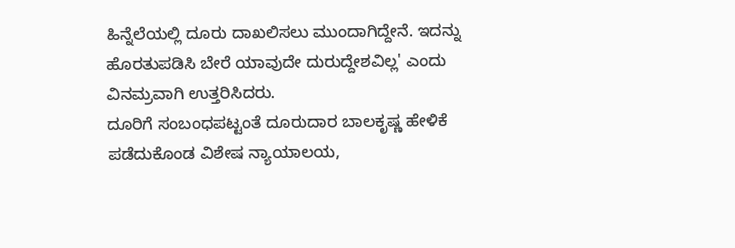ಹಿನ್ನೆಲೆಯಲ್ಲಿ ದೂರು ದಾಖಲಿಸಲು ಮುಂದಾಗಿದ್ದೇನೆ. ಇದನ್ನು ಹೊರತುಪಡಿಸಿ ಬೇರೆ ಯಾವುದೇ ದುರುದ್ದೇಶವಿಲ್ಲ' ಎಂದು ವಿನಮ್ರವಾಗಿ ಉತ್ತರಿಸಿದರು.
ದೂರಿಗೆ ಸಂಬಂಧಪಟ್ಟಂತೆ ದೂರುದಾರ ಬಾಲಕೃಷ್ಣ ಹೇಳಿಕೆ ಪಡೆದುಕೊಂಡ ವಿಶೇಷ ನ್ಯಾಯಾಲಯ,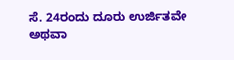ಸೆ. 24ರಂದು ದೂರು ಉರ್ಜಿತವೇ ಅಥವಾ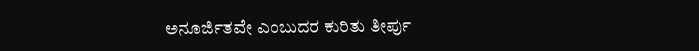ಅನೂರ್ಜಿತವೇ ಎಂಬುದರ ಕುರಿತು ತೀರ್ಪು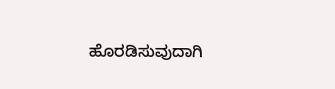ಹೊರಡಿಸುವುದಾಗಿ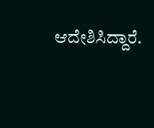ಆದೇಶಿಸಿದ್ದಾರೆ.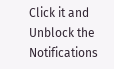Click it and Unblock the Notifications